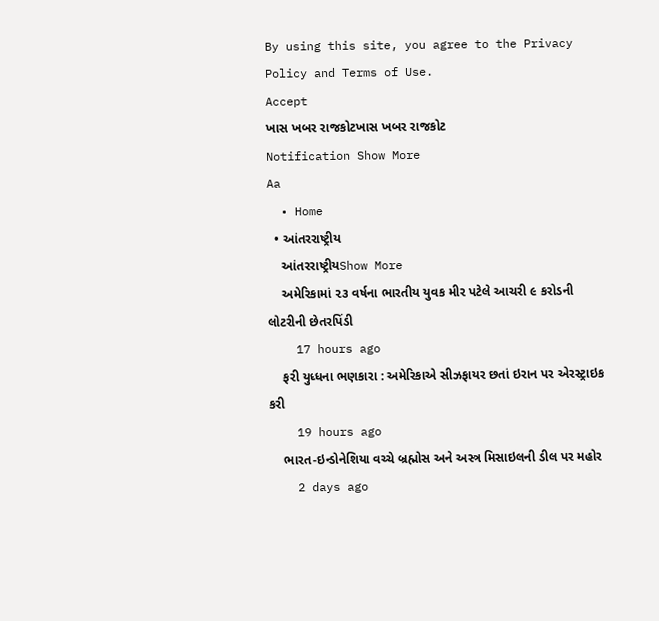By using this site, you agree to the Privacy Policy and Terms of Use.
Accept
ખાસ ખબર રાજકોટખાસ ખબર રાજકોટ
Notification Show More
Aa
  • Home
  • આંતરરાષ્ટ્રીય
    આંતરરાષ્ટ્રીયShow More
    અમેરિકામાં ૨૩ વર્ષના ભારતીય યુવક મીર પટેલે આચરી ૯ કરોડની લોટરીની છેતરપિંડી
    17 hours ago
    ફરી યુધ્ધના ભણકારા : અમેરિકાએ સીઝફાયર છતાં ઇરાન પર એરસ્ટ્રાઇક કરી
    19 hours ago
    ભારત-ઇન્ડોનેશિયા વચ્ચે બ્રહ્મોસ અને અસ્ત્ર મિસાઇલની ડીલ પર મહોર
    2 days ago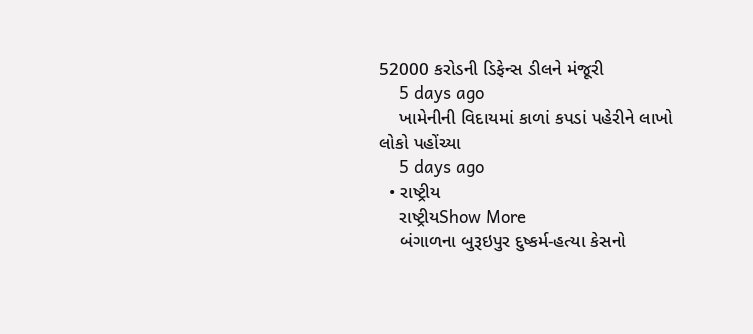52000 કરોડની ડિફેન્સ ડીલને મંજૂરી
    5 days ago
    ખામેનીની વિદાયમાં કાળાં કપડાં પહેરીને લાખો લોકો પહોંચ્યા
    5 days ago
  • રાષ્ટ્રીય
    રાષ્ટ્રીયShow More
    બંગાળના બુરૂઇપુર દુષ્કર્મ-હત્યા કેસનો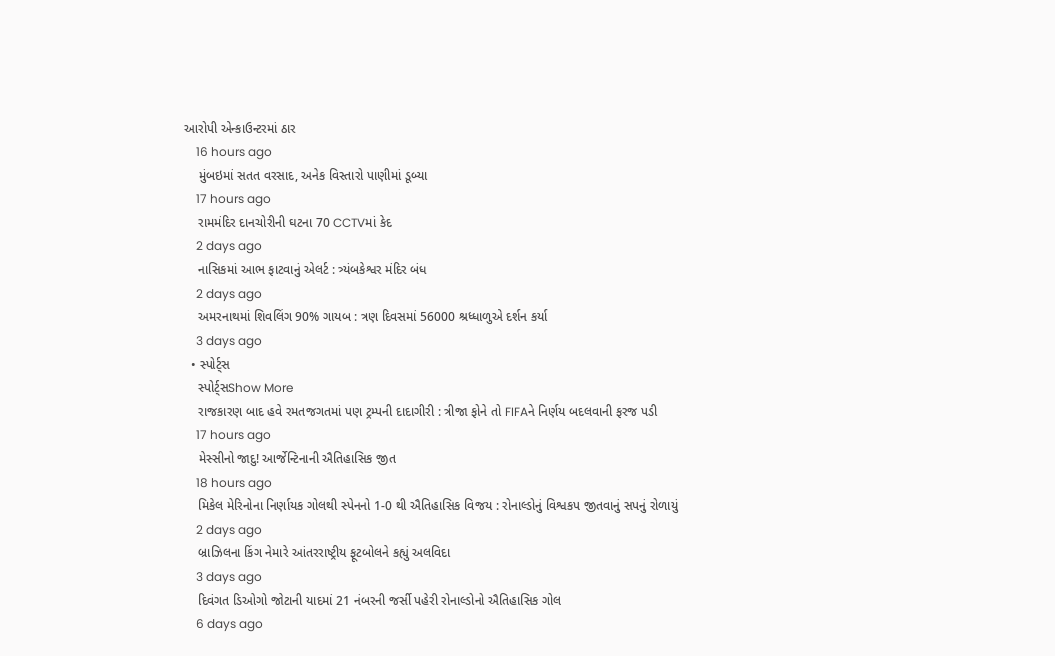આરોપી એન્કાઉન્ટરમાં ઠાર
    16 hours ago
    મુંબઇમાં સતત વરસાદ, અનેક વિસ્તારો પાણીમાં ડૂબ્યા
    17 hours ago
    રામમંદિર દાનચોરીની ઘટના 70 CCTVમાં કેદ
    2 days ago
    નાસિકમાં આભ ફાટવાનું એલર્ટ : ત્ર્યંબકેશ્વર મંદિર બંધ
    2 days ago
    અમરનાથમાં શિવલિંગ 90% ગાયબ : ત્રણ દિવસમાં 56000 શ્રધ્ધાળુએ દર્શન કર્યા
    3 days ago
  • સ્પોર્ટ્સ
    સ્પોર્ટ્સShow More
    રાજકારણ બાદ હવે રમતજગતમાં પણ ટ્રમ્પની દાદાગીરી : ત્રીજા ફોને તો FIFAને નિર્ણય બદલવાની ફરજ પડી
    17 hours ago
    મેસ્સીનો જાદુ! આર્જેન્ટિનાની ઐતિહાસિક જીત
    18 hours ago
    મિકેલ મેરિનોના નિર્ણાયક ગોલથી સ્પેનનો 1-0 થી ઐતિહાસિક વિજય : રોનાલ્ડોનું વિશ્વકપ જીતવાનું સપનું રોળાયું
    2 days ago
    બ્રાઝિલના કિંગ નેમારે આંતરરાષ્ટ્રીય ફૂટબોલને કહ્યું અલવિદા
    3 days ago
    દિવંગત ડિઓગો જોટાની યાદમાં 21 નંબરની જર્સી પહેરી રોનાલ્ડોનો ઐતિહાસિક ગોલ
    6 days ago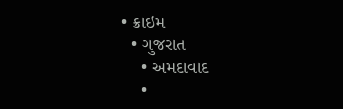• ક્રાઇમ
  • ગુજરાત
    • અમદાવાદ
    •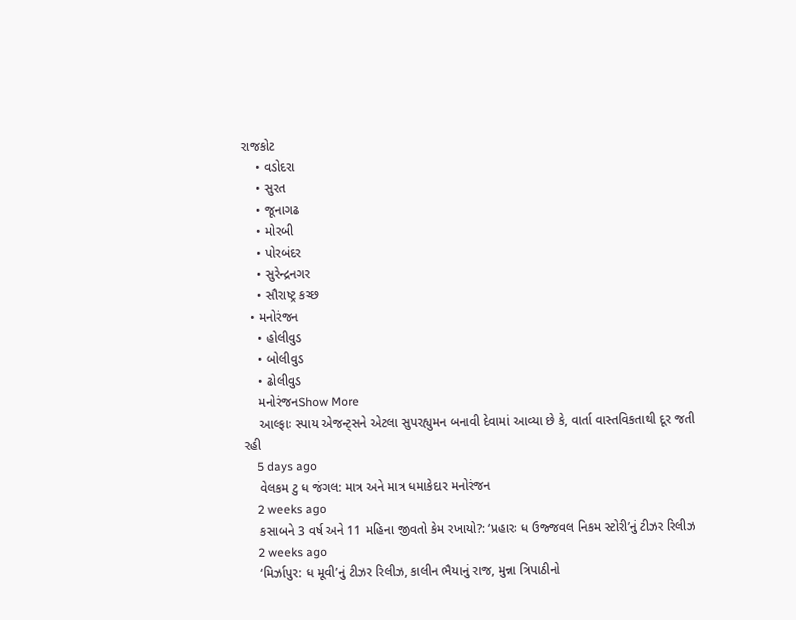રાજકોટ
    • વડોદરા
    • સુરત
    • જૂનાગઢ
    • મોરબી
    • પોરબંદર
    • સુરેન્દ્રનગર
    • સૌરાષ્ટ્ર કચ્છ
  • મનોરંજન
    • હોલીવુડ
    • બોલીવુડ
    • ઢોલીવુડ
    મનોરંજનShow More
    આલ્ફાઃ સ્પાય એજન્ટ્સને એટલા સુપરહ્યુમન બનાવી દેવામાં આવ્યા છે કે, વાર્તા વાસ્તવિકતાથી દૂર જતી રહી
    5 days ago
    વેલકમ ટુ ધ જંગલ: માત્ર અને માત્ર ધમાકેદાર મનોરંજન
    2 weeks ago
    કસાબને 3 વર્ષ અને 11 મહિના જીવતો કેમ રખાયો?: ‘પ્રહારઃ ધ ઉજ્જવલ નિકમ સ્ટોરી’નું ટીઝર રિલીઝ
    2 weeks ago
    ‘મિર્ઝાપુર: ધ મૂવી’નું ટીઝર રિલીઝ, કાલીન ભૈયાનું રાજ, મુન્ના ત્રિપાઠીનો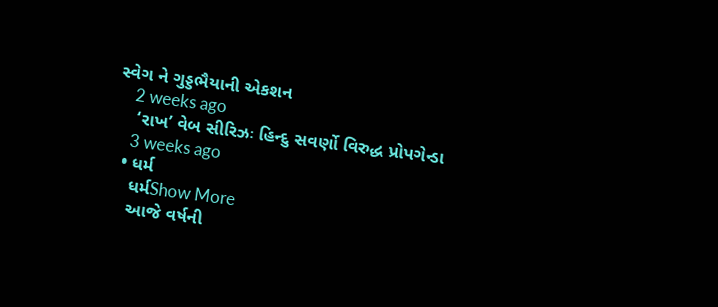સ્વેગ ને ગુડ્ડભૈયાની એકશન
    2 weeks ago
    ‘રાખ’ વેબ સીરિઝઃ હિન્દુ સવર્ણો વિરુદ્ધ પ્રોપગેન્ડા
    3 weeks ago
  • ધર્મ
    ધર્મShow More
    આજે વર્ષની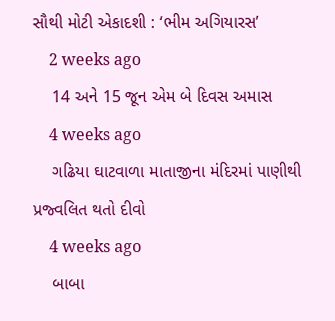સૌથી મોટી એકાદશી : ‘ભીમ અગિયારસ’
    2 weeks ago
    14 અને 15 જૂન એમ બે દિવસ અમાસ
    4 weeks ago
    ગઢિયા ઘાટવાળા માતાજીના મંદિરમાં પાણીથી પ્રજ્વલિત થતો દીવો
    4 weeks ago
    બાબા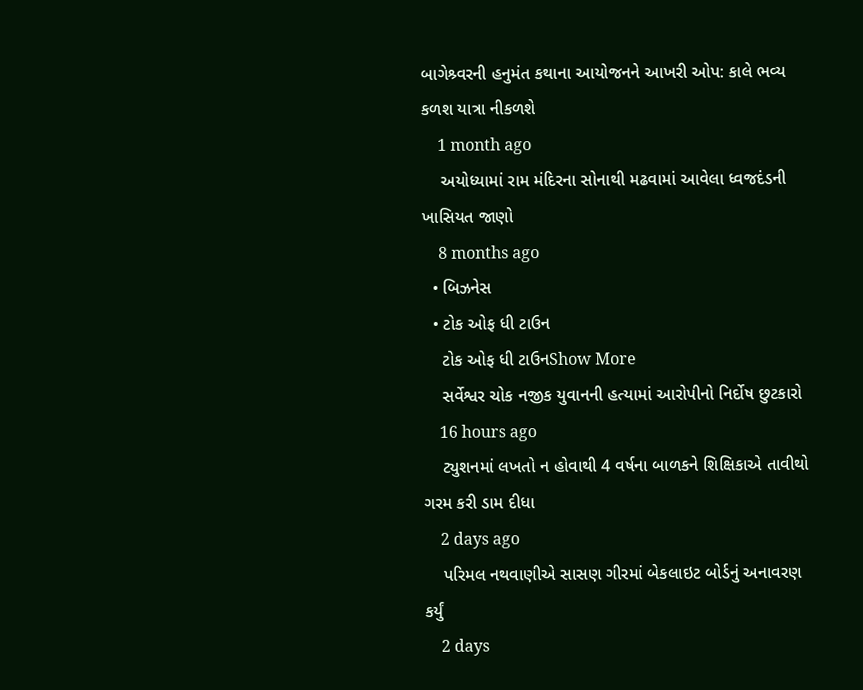બાગેશ્ર્વરની હનુમંત કથાના આયોજનને આખરી ઓપ: કાલે ભવ્ય કળશ યાત્રા નીકળશે
    1 month ago
    અયોધ્યામાં રામ મંદિરના સોનાથી મઢવામાં આવેલા ધ્વજદંડની ખાસિયત જાણો
    8 months ago
  • બિઝનેસ
  • ટોક ઓફ ધી ટાઉન
    ટોક ઓફ ધી ટાઉનShow More
    સર્વેશ્વર ચોક નજીક યુવાનની હત્યામાં આરોપીનો નિર્દોષ છુટકારો
    16 hours ago
    ટ્યુશનમાં લખતો ન હોવાથી 4 વર્ષના બાળકને શિક્ષિકાએ તાવીથો ગરમ કરી ડામ દીધા
    2 days ago
    પરિમલ નથવાણીએ સાસણ ગીરમાં બેકલાઇટ બોર્ડનું અનાવરણ કર્યું
    2 days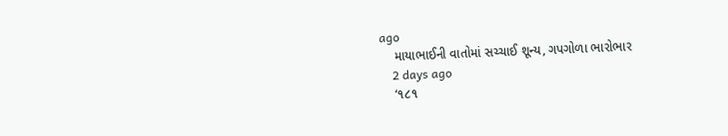ago
    માયાભાઈની વાતોમાં સચ્ચાઈ શૂન્ય, ગપગોળા ભારોભાર
    2 days ago
    ‘૧૮૧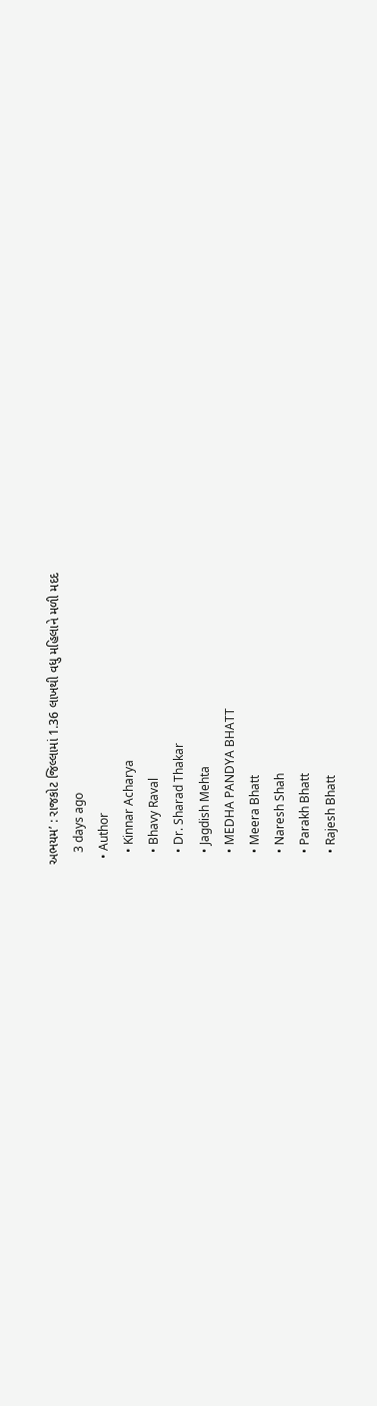અભયમ’ : રાજકોટ જિલ્લામાં 1.36 લાખથી વધુ મહિલાને મળી મદદ
    3 days ago
  • Author
    • Kinnar Acharya
    • Bhavy Raval
    • Dr. Sharad Thakar
    • Jagdish Mehta
    • MEDHA PANDYA BHATT
    • Meera Bhatt
    • Naresh Shah
    • Parakh Bhatt
    • Rajesh Bhatt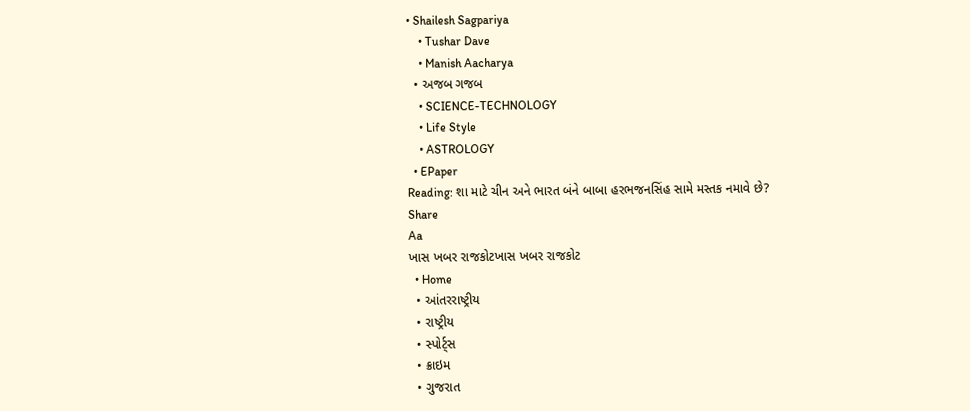• Shailesh Sagpariya
    • Tushar Dave
    • Manish Aacharya
  • અજબ ગજબ
    • SCIENCE-TECHNOLOGY
    • Life Style
    • ASTROLOGY
  • EPaper
Reading: શા માટે ચીન અને ભારત બંને બાબા હરભજનસિંહ સામે મસ્તક નમાવે છે?
Share
Aa
ખાસ ખબર રાજકોટખાસ ખબર રાજકોટ
  • Home
  • આંતરરાષ્ટ્રીય
  • રાષ્ટ્રીય
  • સ્પોર્ટ્સ
  • ક્રાઇમ
  • ગુજરાત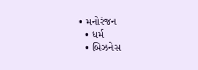• મનોરંજન
  • ધર્મ
  • બિઝનેસ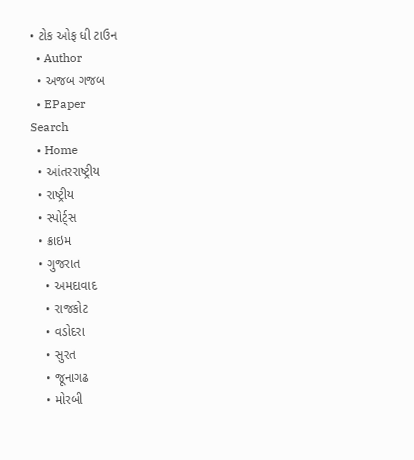• ટોક ઓફ ધી ટાઉન
  • Author
  • અજબ ગજબ
  • EPaper
Search
  • Home
  • આંતરરાષ્ટ્રીય
  • રાષ્ટ્રીય
  • સ્પોર્ટ્સ
  • ક્રાઇમ
  • ગુજરાત
    • અમદાવાદ
    • રાજકોટ
    • વડોદરા
    • સુરત
    • જૂનાગઢ
    • મોરબી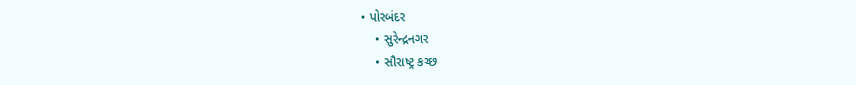• પોરબંદર
    • સુરેન્દ્રનગર
    • સૌરાષ્ટ્ર કચ્છ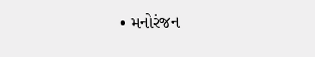• મનોરંજન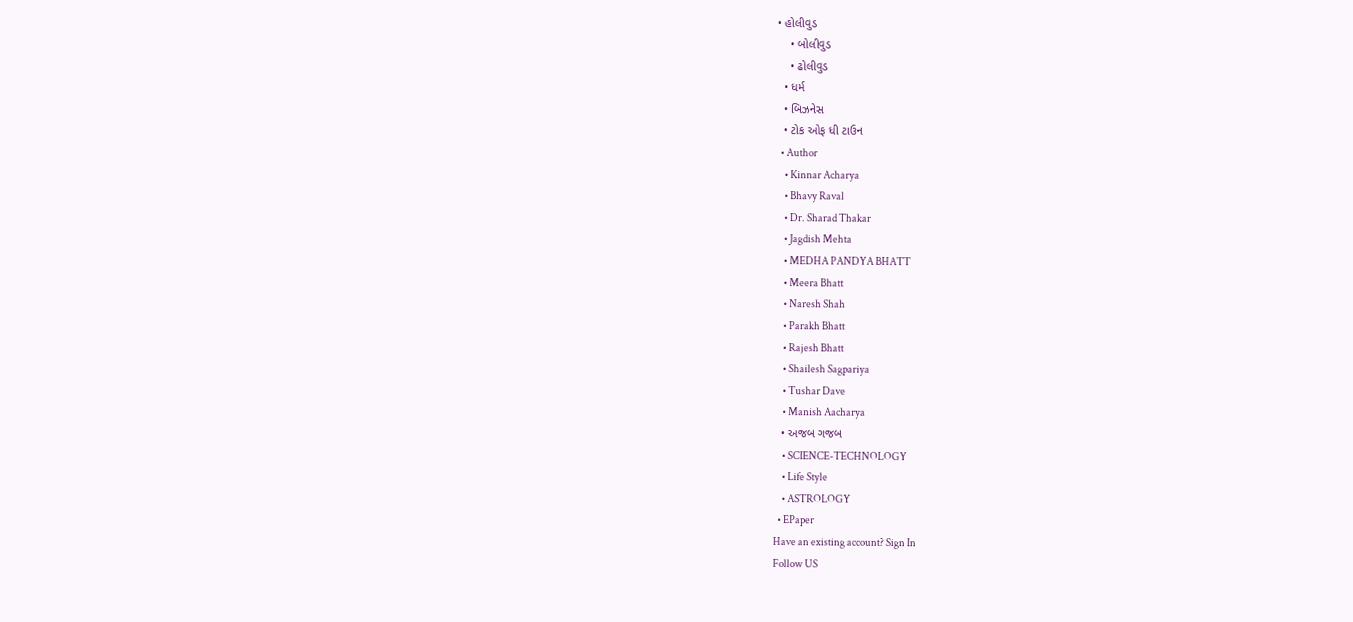• હોલીવુડ
    • બોલીવુડ
    • ઢોલીવુડ
  • ધર્મ
  • બિઝનેસ
  • ટોક ઓફ ધી ટાઉન
  • Author
    • Kinnar Acharya
    • Bhavy Raval
    • Dr. Sharad Thakar
    • Jagdish Mehta
    • MEDHA PANDYA BHATT
    • Meera Bhatt
    • Naresh Shah
    • Parakh Bhatt
    • Rajesh Bhatt
    • Shailesh Sagpariya
    • Tushar Dave
    • Manish Aacharya
  • અજબ ગજબ
    • SCIENCE-TECHNOLOGY
    • Life Style
    • ASTROLOGY
  • EPaper
Have an existing account? Sign In
Follow US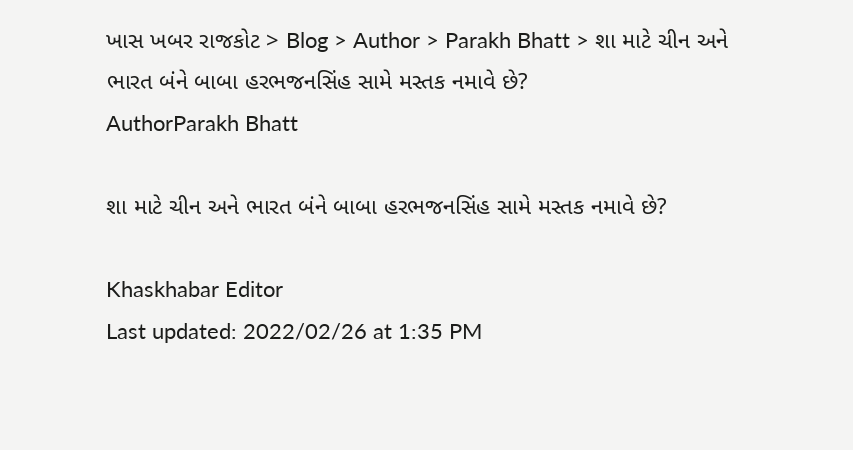ખાસ ખબર રાજકોટ > Blog > Author > Parakh Bhatt > શા માટે ચીન અને ભારત બંને બાબા હરભજનસિંહ સામે મસ્તક નમાવે છે?
AuthorParakh Bhatt

શા માટે ચીન અને ભારત બંને બાબા હરભજનસિંહ સામે મસ્તક નમાવે છે?

Khaskhabar Editor
Last updated: 2022/02/26 at 1:35 PM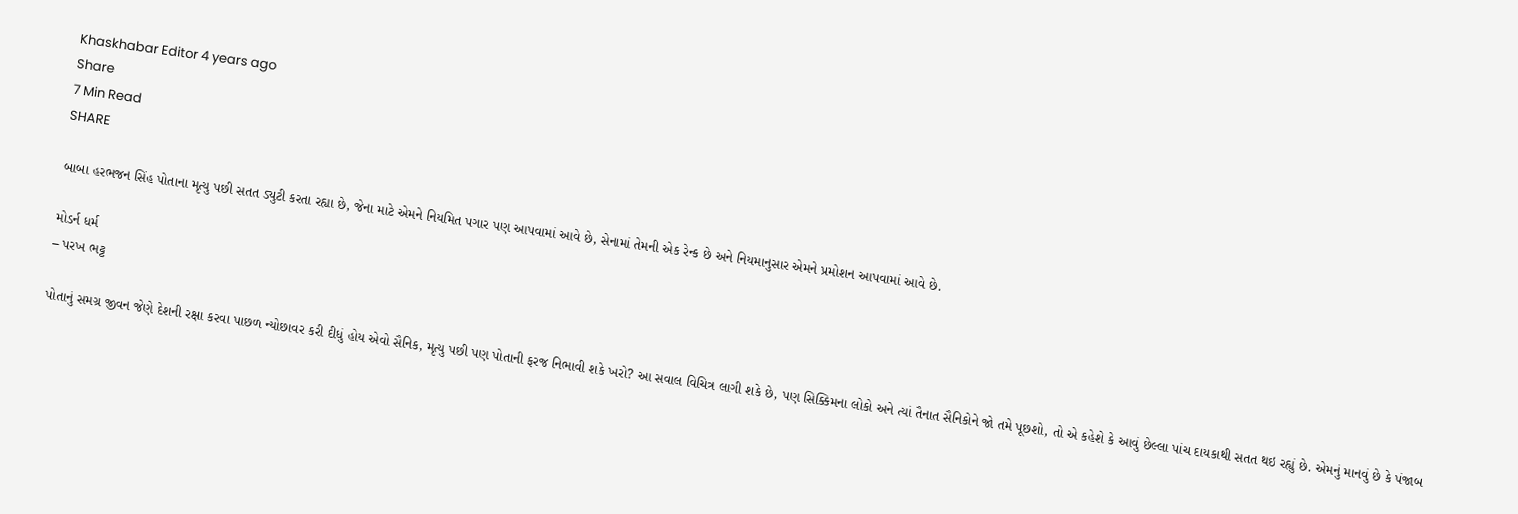Khaskhabar Editor 4 years ago
Share
7 Min Read
SHARE

બાબા હરભજન સિંહ પોતાના મૃત્યુ પછી સતત ડ્યુટી કરતા રહ્યા છે, જેના માટે એમને નિયમિત પગાર પણ આપવામાં આવે છે, સેનામાં તેમની એક રેન્ક છે અને નિયમાનુસાર એમને પ્રમોશન આપવામાં આવે છે.

મોડર્ન ધર્મ
– પરખ ભટ્ટ

પોતાનું સમગ્ર જીવન જેણે દેશની રક્ષા કરવા પાછળ ન્યોછાવર કરી દીધું હોય એવો સૈનિક, મૃત્યુ પછી પણ પોતાની ફરજ નિભાવી શકે ખરો? આ સવાલ વિચિત્ર લાગી શકે છે, પણ સિક્કિમના લોકો અને ત્યાં તૈનાત સૈનિકોને જો તમે પૂછશો, તો એ કહેશે કે આવું છેલ્લા પાંચ દાયકાથી સતત થઇ રહ્યું છે. એમનું માનવું છે કે પંજાબ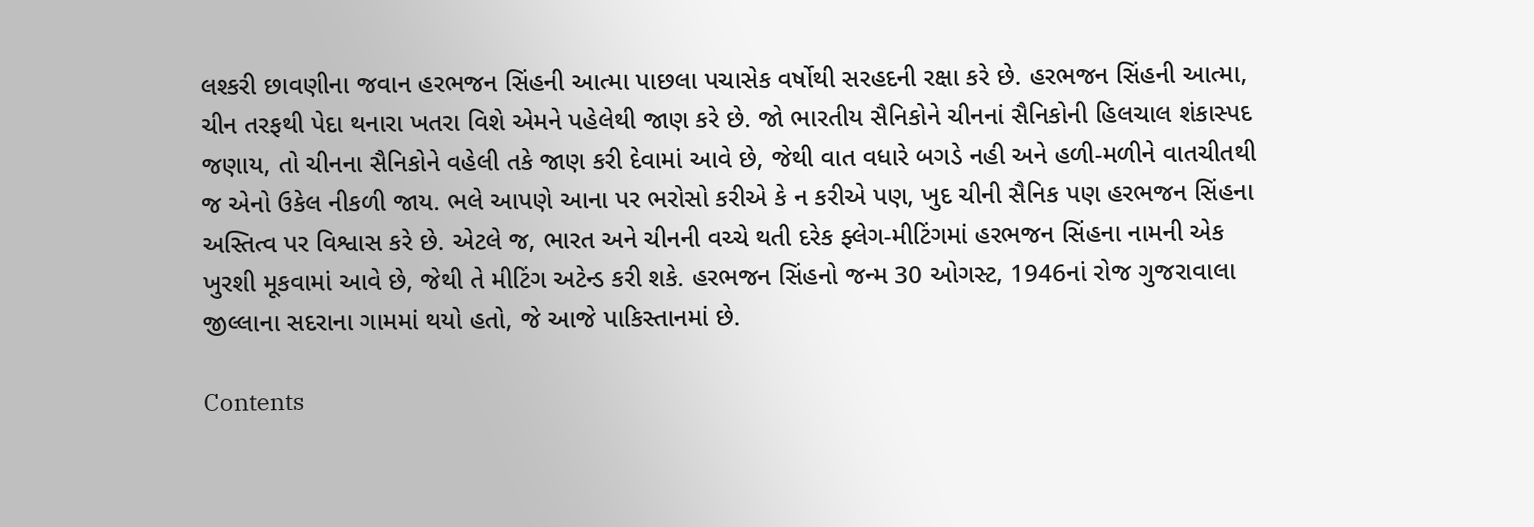લશ્કરી છાવણીના જવાન હરભજન સિંહની આત્મા પાછલા પચાસેક વર્ષોથી સરહદની રક્ષા કરે છે. હરભજન સિંહની આત્મા, ચીન તરફથી પેદા થનારા ખતરા વિશે એમને પહેલેથી જાણ કરે છે. જો ભારતીય સૈનિકોને ચીનનાં સૈનિકોની હિલચાલ શંકાસ્પદ જણાય, તો ચીનના સૈનિકોને વહેલી તકે જાણ કરી દેવામાં આવે છે, જેથી વાત વધારે બગડે નહી અને હળી-મળીને વાતચીતથી જ એનો ઉકેલ નીકળી જાય. ભલે આપણે આના પર ભરોસો કરીએ કે ન કરીએ પણ, ખુદ ચીની સૈનિક પણ હરભજન સિંહના અસ્તિત્વ પર વિશ્વાસ કરે છે. એટલે જ, ભારત અને ચીનની વચ્ચે થતી દરેક ફ્લેગ-મીટિંગમાં હરભજન સિંહના નામની એક ખુરશી મૂકવામાં આવે છે, જેથી તે મીટિંગ અટેન્ડ કરી શકે. હરભજન સિંહનો જન્મ 30 ઓગસ્ટ, 1946નાં રોજ ગુજરાવાલા જીલ્લાના સદરાના ગામમાં થયો હતો, જે આજે પાકિસ્તાનમાં છે.

Contents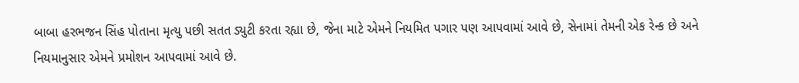બાબા હરભજન સિંહ પોતાના મૃત્યુ પછી સતત ડ્યુટી કરતા રહ્યા છે, જેના માટે એમને નિયમિત પગાર પણ આપવામાં આવે છે, સેનામાં તેમની એક રેન્ક છે અને નિયમાનુસાર એમને પ્રમોશન આપવામાં આવે છે.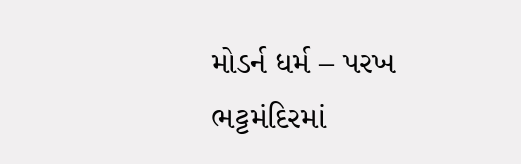મોડર્ન ધર્મ – પરખ ભટ્ટમંદિરમાં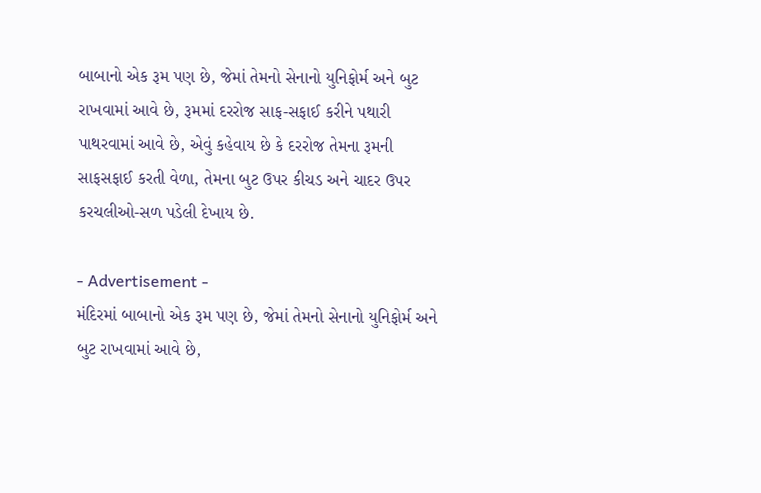બાબાનો એક રૂમ પણ છે, જેમાં તેમનો સેનાનો યુનિફોર્મ અને બુટ રાખવામાં આવે છે, રૂમમાં દરરોજ સાફ-સફાઈ કરીને પથારી પાથરવામાં આવે છે, એવું કહેવાય છે કે દરરોજ તેમના રૂમની સાફસફાઈ કરતી વેળા, તેમના બુટ ઉપર કીચડ અને ચાદર ઉપર કરચલીઓ-સળ પડેલી દેખાય છે.

- Advertisement -
મંદિરમાં બાબાનો એક રૂમ પણ છે, જેમાં તેમનો સેનાનો યુનિફોર્મ અને બુટ રાખવામાં આવે છે,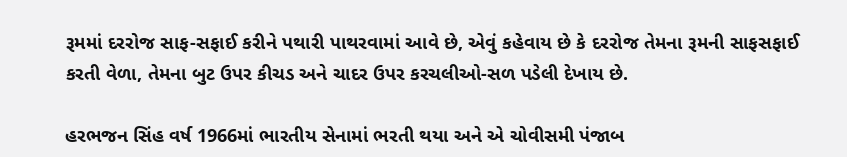રૂમમાં દરરોજ સાફ-સફાઈ કરીને પથારી પાથરવામાં આવે છે, એવું કહેવાય છે કે દરરોજ તેમના રૂમની સાફસફાઈ કરતી વેળા, તેમના બુટ ઉપર કીચડ અને ચાદર ઉપર કરચલીઓ-સળ પડેલી દેખાય છે.

હરભજન સિંહ વર્ષ 1966માં ભારતીય સેનામાં ભરતી થયા અને એ ચોવીસમી પંજાબ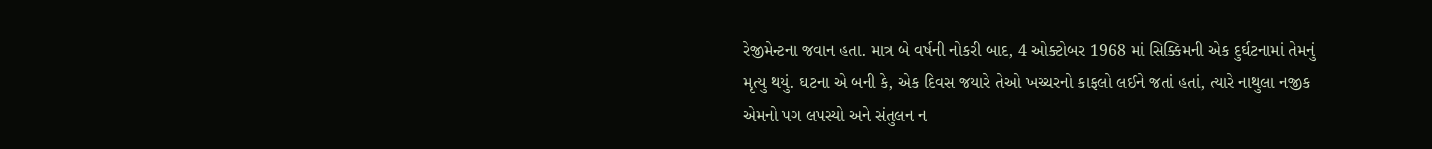રેજીમેન્ટના જવાન હતા. માત્ર બે વર્ષની નોકરી બાદ, 4 ઓક્ટોબર 1968 માં સિક્કિમની એક દુર્ઘટનામાં તેમનું મૃત્યુ થયું. ઘટના એ બની કે, એક દિવસ જયારે તેઓ ખચ્ચરનો કાફલો લઈને જતાં હતાં, ત્યારે નાથુલા નજીક એમનો પગ લપસ્યો અને સંતુલન ન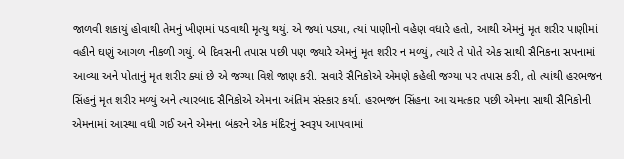જાળવી શકાયું હોવાથી તેમનું ખીણમાં પડવાથી મૃત્યુ થયું. એ જ્યાં પડ્યા, ત્યાં પાણીનો વહેણ વધારે હતો, આથી એમનું મૃત શરીર પાણીમાં વહીને ઘણું આગળ નીકળી ગયું. બે દિવસની તપાસ પછી પણ જ્યારે એમનું મૃત શરીર ન મળ્યું, ત્યારે તે પોતે એક સાથી સૈનિકના સપનામાં આવ્યા અને પોતાનું મૃત શરીર ક્યાં છે એ જગ્યા વિશે જાણ કરી. સવારે સૈનિકોએ એમણે કહેલી જગ્યા પર તપાસ કરી, તો ત્યાંથી હરભજન સિંહનું મૃત શરીર મળ્યું અને ત્યારબાદ સૈનિકોએ એમના અંતિમ સંસ્કાર કર્યા. હરભજન સિંહના આ ચમત્કાર પછી એમના સાથી સૈનિકોની એમનામાં આસ્થા વધી ગઈ અને એમના બંકરને એક મંદિરનું સ્વરૂપ આપવામાં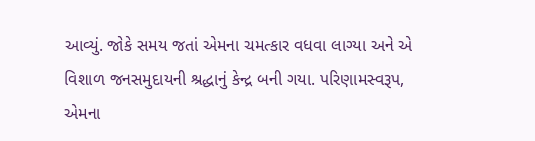આવ્યું. જોકે સમય જતાં એમના ચમત્કાર વધવા લાગ્યા અને એ વિશાળ જનસમુદાયની શ્રદ્ધાનું કેન્દ્ર બની ગયા. પરિણામસ્વરૂપ, એમના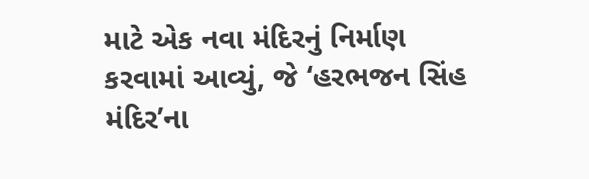માટે એક નવા મંદિરનું નિર્માણ કરવામાં આવ્યું, જે ‘હરભજન સિંહ મંદિર’ના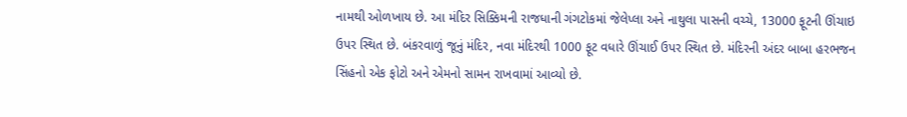નામથી ઓળખાય છે. આ મંદિર સિક્કિમની રાજધાની ગંગટોકમાં જેલેપ્લા અને નાથુલા પાસની વચ્ચે, 13000 ફૂટની ઊંચાઇ ઉપર સ્થિત છે. બંકરવાળું જૂનું મંદિર, નવા મંદિરથી 1000 ફૂટ વધારે ઊંચાઈ ઉપર સ્થિત છે. મંદિરની અંદર બાબા હરભજન સિંહનો એક ફોટો અને એમનો સામન રાખવામાં આવ્યો છે.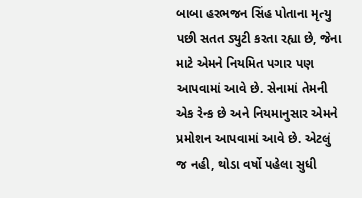બાબા હરભજન સિંહ પોતાના મૃત્યુ પછી સતત ડ્યુટી કરતા રહ્યા છે, જેના માટે એમને નિયમિત પગાર પણ આપવામાં આવે છે. સેનામાં તેમની એક રેન્ક છે અને નિયમાનુસાર એમને પ્રમોશન આપવામાં આવે છે. એટલું જ નહી, થોડા વર્ષો પહેલા સુધી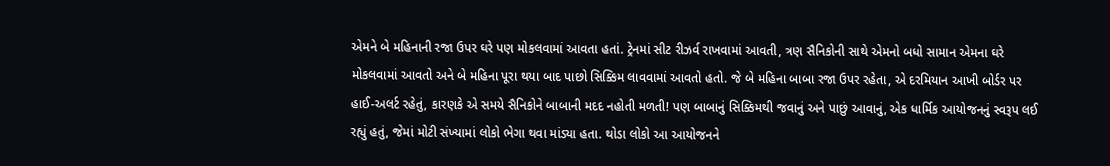એમને બે મહિનાની રજા ઉપર ઘરે પણ મોકલવામાં આવતા હતાં. ટ્રેનમાં સીટ રીઝર્વ રાખવામાં આવતી, ત્રણ સૈનિકોની સાથે એમનો બધો સામાન એમના ઘરે મોકલવામાં આવતો અને બે મહિના પૂરા થયા બાદ પાછો સિક્કિમ લાવવામાં આવતો હતો. જે બે મહિના બાબા રજા ઉપર રહેતા, એ દરમિયાન આખી બોર્ડર પર હાઈ-અલર્ટ રહેતું, કારણકે એ સમયે સૈનિકોને બાબાની મદદ નહોતી મળતી! પણ બાબાનું સિક્કિમથી જવાનું અને પાછું આવાનું, એક ધાર્મિક આયોજનનું સ્વરૂપ લઈ રહ્યું હતું, જેમાં મોટી સંખ્યામાં લોકો ભેગા થવા માંડ્યા હતા. થોડા લોકો આ આયોજનને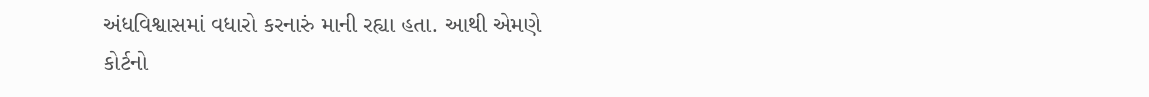અંધવિશ્વાસમાં વધારો કરનારું માની રહ્યા હતા. આથી એમણે કોર્ટનો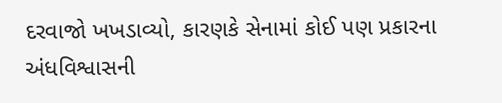દરવાજો ખખડાવ્યો, કારણકે સેનામાં કોઈ પણ પ્રકારના અંધવિશ્વાસની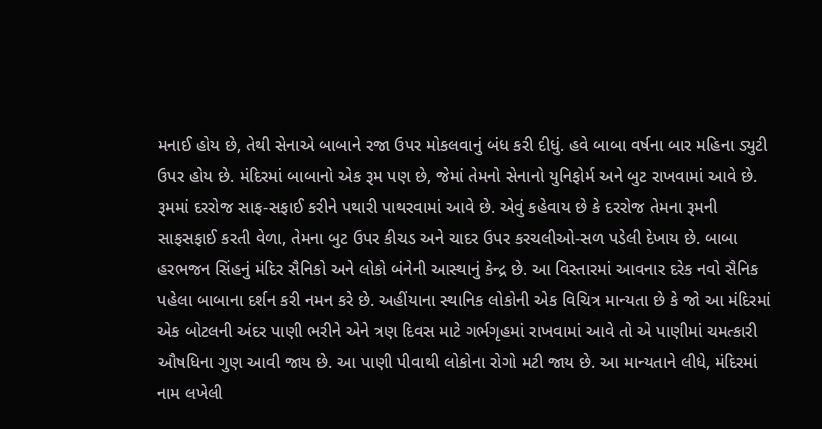મનાઈ હોય છે, તેથી સેનાએ બાબાને રજા ઉપર મોકલવાનું બંધ કરી દીધું. હવે બાબા વર્ષના બાર મહિના ડ્યુટી ઉપર હોય છે. મંદિરમાં બાબાનો એક રૂમ પણ છે, જેમાં તેમનો સેનાનો યુનિફોર્મ અને બુટ રાખવામાં આવે છે. રૂમમાં દરરોજ સાફ-સફાઈ કરીને પથારી પાથરવામાં આવે છે. એવું કહેવાય છે કે દરરોજ તેમના રૂમની સાફસફાઈ કરતી વેળા, તેમના બુટ ઉપર કીચડ અને ચાદર ઉપર કરચલીઓ-સળ પડેલી દેખાય છે. બાબા હરભજન સિંહનું મંદિર સૈનિકો અને લોકો બંનેની આસ્થાનું કેન્દ્ર છે. આ વિસ્તારમાં આવનાર દરેક નવો સૈનિક પહેલા બાબાના દર્શન કરી નમન કરે છે. અહીંયાના સ્થાનિક લોકોની એક વિચિત્ર માન્યતા છે કે જો આ મંદિરમાં એક બોટલની અંદર પાણી ભરીને એને ત્રણ દિવસ માટે ગર્ભગૃહમાં રાખવામાં આવે તો એ પાણીમાં ચમત્કારી ઔષધિના ગુણ આવી જાય છે. આ પાણી પીવાથી લોકોના રોગો મટી જાય છે. આ માન્યતાને લીધે, મંદિરમાં નામ લખેલી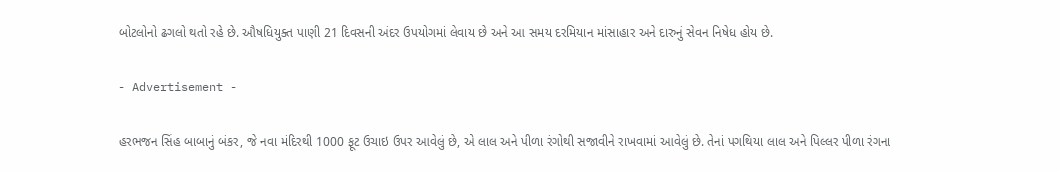બોટલોનો ઢગલો થતો રહે છે. ઔષધિયુક્ત પાણી 21 દિવસની અંદર ઉપયોગમાં લેવાય છે અને આ સમય દરમિયાન માંસાહાર અને દારુનું સેવન નિષેધ હોય છે.

- Advertisement -

હરભજન સિંહ બાબાનું બંકર, જે નવા મંદિરથી 1000 ફૂટ ઉચાઇ ઉપર આવેલું છે, એ લાલ અને પીળા રંગોથી સજાવીને રાખવામાં આવેલું છે. તેનાં પગથિયા લાલ અને પિલ્લર પીળા રંગના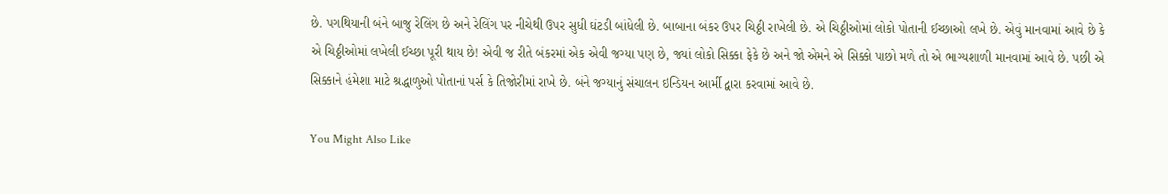છે. પગથિયાની બંને બાજુ રેલિંગ છે અને રેલિંગ પર નીચેથી ઉપર સુધી ઘંટડી બાંધેલી છે. બાબાના બંકર ઉપર ચિઠ્ઠી રાખેલી છે. એ ચિઠ્ઠીઓમાં લોકો પોતાની ઈચ્છાઓ લખે છે. એવું માનવામાં આવે છે કે એ ચિઠ્ઠીઓમાં લખેલી ઈચ્છા પૂરી થાય છે! એવી જ રીતે બંકરમાં એક એવી જગ્યા પણ છે, જ્યાં લોકો સિક્કા ફેકે છે અને જો એમને એ સિક્કો પાછો મળે તો એ ભાગ્યશાળી માનવામાં આવે છે. પછી એ સિક્કાને હંમેશા માટે શ્રદ્ધાળુઓ પોતાનાં પર્સ કે તિજોરીમાં રાખે છે. બંને જગ્યાનું સંચાલન ઇન્ડિયન આર્મી દ્વારા કરવામાં આવે છે.

You Might Also Like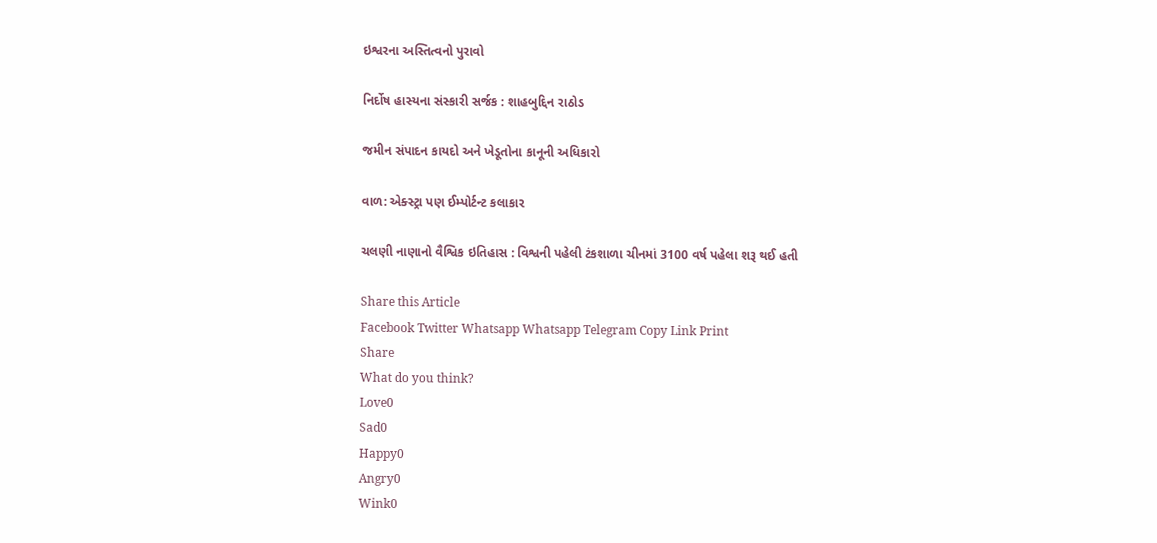ઇશ્વરના અસ્તિત્વનો પુરાવો

નિર્દોષ હાસ્યના સંસ્કારી સર્જક : શાહબુદ્દિન રાઠોડ

જમીન સંપાદન કાયદો અને ખેડૂતોના કાનૂની અધિકારો

વાળ: એક્સ્ટ્રા પણ ઈમ્પોર્ટન્ટ કલાકાર

ચલણી નાણાનો વૈશ્વિક ઇતિહાસ : વિશ્વની પહેલી ટંકશાળા ચીનમાં 3100 વર્ષ પહેલા શરૂ થઈ હતી

Share this Article
Facebook Twitter Whatsapp Whatsapp Telegram Copy Link Print
Share
What do you think?
Love0
Sad0
Happy0
Angry0
Wink0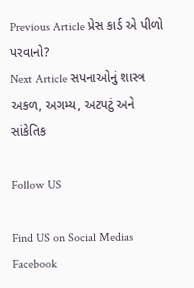Previous Article પ્રેસ કાર્ડ એ પીળો પરવાનો?
Next Article સપનાઓનું શાસ્ત્ર અકળ, અગમ્ય, અટપટું અને સાંકેતિક

Follow US

Find US on Social Medias
Facebook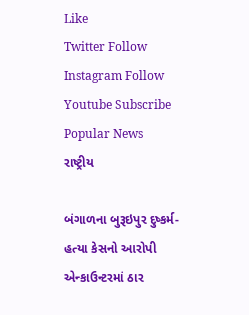Like
Twitter Follow
Instagram Follow
Youtube Subscribe
Popular News
રાષ્ટ્રીય

બંગાળના બુરૂઇપુર દુષ્કર્મ-હત્યા કેસનો આરોપી એન્કાઉન્ટરમાં ઠાર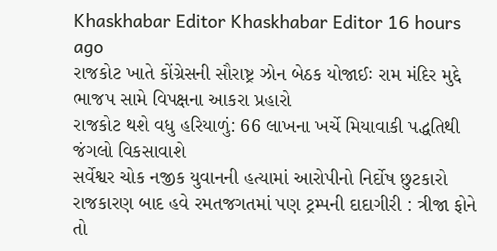Khaskhabar Editor Khaskhabar Editor 16 hours ago
રાજકોટ ખાતે કોંગ્રેસની સૌરાષ્ટ્ર ઝોન બેઠક યોજાઈઃ રામ મંદિર મુદ્દે ભાજપ સામે વિપક્ષના આકરા પ્રહારો
રાજકોટ થશે વધુ હરિયાળું: 66 લાખના ખર્ચે મિયાવાકી પદ્ધતિથી જંગલો વિકસાવાશે
સર્વેશ્વર ચોક નજીક યુવાનની હત્યામાં આરોપીનો નિર્દોષ છુટકારો
રાજકારણ બાદ હવે રમતજગતમાં પણ ટ્રમ્પની દાદાગીરી : ત્રીજા ફોને તો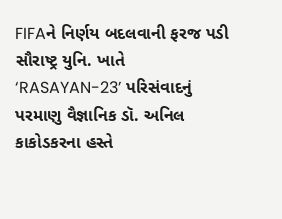FIFAને નિર્ણય બદલવાની ફરજ પડી
સૌરાષ્ટ્ર યુનિ. ખાતે ‘RASAYAN-23’ પરિસંવાદનું પરમાણુ વૈજ્ઞાનિક ડૉ. અનિલ કાકોડકરના હસ્તે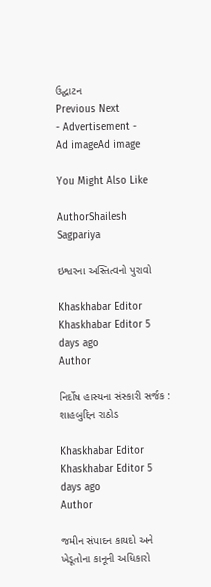ઉદ્ઘાટન
Previous Next
- Advertisement -
Ad imageAd image

You Might Also Like

AuthorShailesh Sagpariya

ઇશ્વરના અસ્તિત્વનો પુરાવો

Khaskhabar Editor Khaskhabar Editor 5 days ago
Author

નિર્દોષ હાસ્યના સંસ્કારી સર્જક : શાહબુદ્દિન રાઠોડ

Khaskhabar Editor Khaskhabar Editor 5 days ago
Author

જમીન સંપાદન કાયદો અને ખેડૂતોના કાનૂની અધિકારો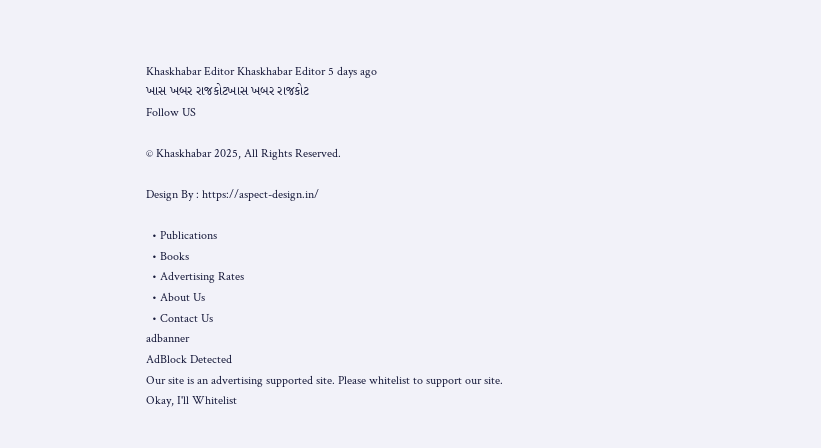Khaskhabar Editor Khaskhabar Editor 5 days ago
ખાસ ખબર રાજકોટખાસ ખબર રાજકોટ
Follow US

© Khaskhabar 2025, All Rights Reserved.

Design By : https://aspect-design.in/

  • Publications
  • Books
  • Advertising Rates
  • About Us
  • Contact Us
adbanner
AdBlock Detected
Our site is an advertising supported site. Please whitelist to support our site.
Okay, I'll Whitelist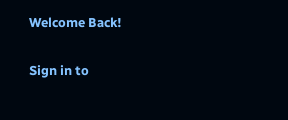Welcome Back!

Sign in to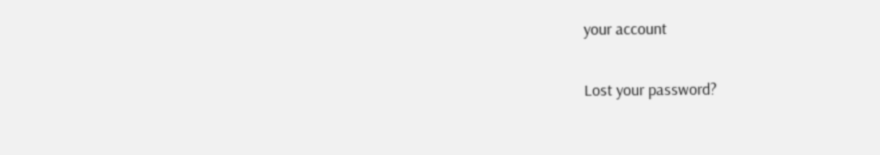your account

Lost your password?